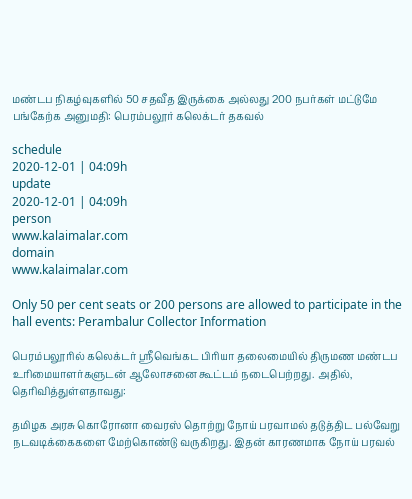மண்டப நிகழ்வுகளில் 50 சதவீத இருக்கை அல்லது 200 நபர்கள் மட்டுமே பங்கேற்க அனுமதி: பெரம்பலூர் கலெக்டர் தகவல்

schedule
2020-12-01 | 04:09h
update
2020-12-01 | 04:09h
person
www.kalaimalar.com
domain
www.kalaimalar.com

Only 50 per cent seats or 200 persons are allowed to participate in the hall events: Perambalur Collector Information

பெரம்பலூரில் கலெக்டர் ஸ்ரீவெங்கட பிரியா தலைமையில் திருமண மண்டப உரிமையாளர்களுடன் ஆலோசனை கூட்டம் நடைபெற்றது. அதில், தெரிவித்துள்ளதாவது:

தமிழக அரசு கொரோனா வைரஸ் தொற்று நோய் பரவாமல் தடுத்திட பல்வேறு நடவடிக்கைகளை மேற்கொண்டு வருகிறது. இதன் காரணமாக நோய் பரவல்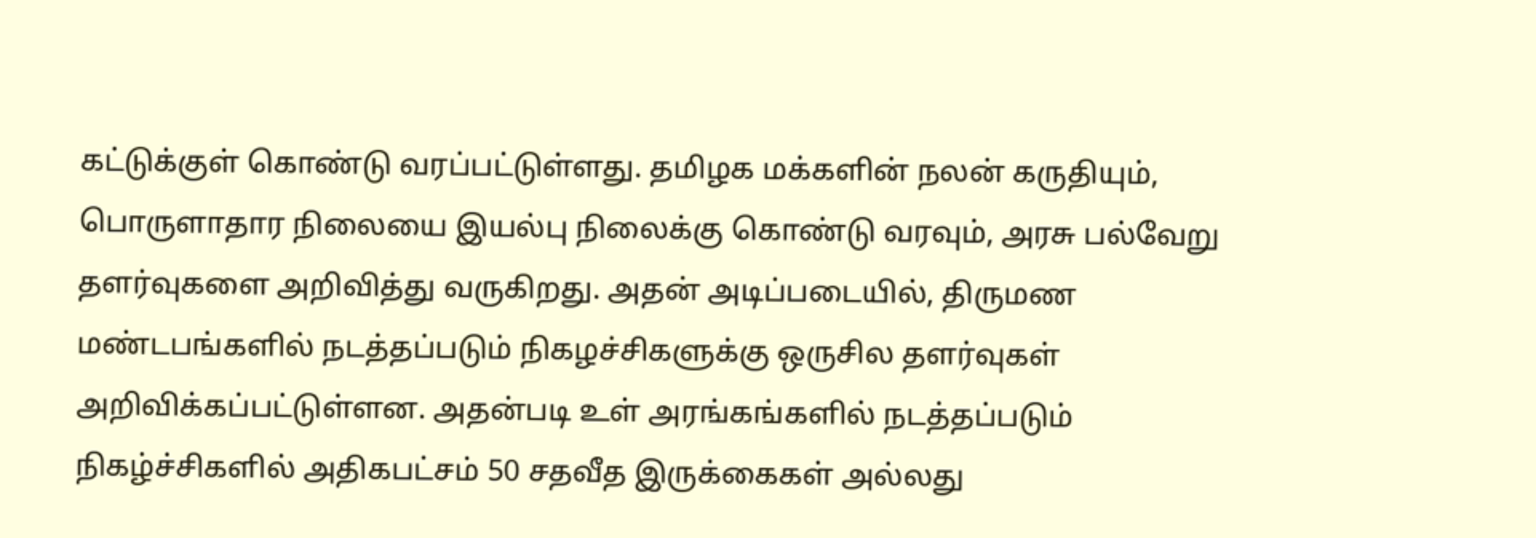கட்டுக்குள் கொண்டு வரப்பட்டுள்ளது. தமிழக மக்களின் நலன் கருதியும், பொருளாதார நிலையை இயல்பு நிலைக்கு கொண்டு வரவும், அரசு பல்வேறு தளர்வுகளை அறிவித்து வருகிறது. அதன் அடிப்படையில், திருமண மண்டபங்களில் நடத்தப்படும் நிகழச்சிகளுக்கு ஒருசில தளர்வுகள் அறிவிக்கப்பட்டுள்ளன. அதன்படி உள் அரங்கங்களில் நடத்தப்படும் நிகழ்ச்சிகளில் அதிகபட்சம் 50 சதவீத இருக்கைகள் அல்லது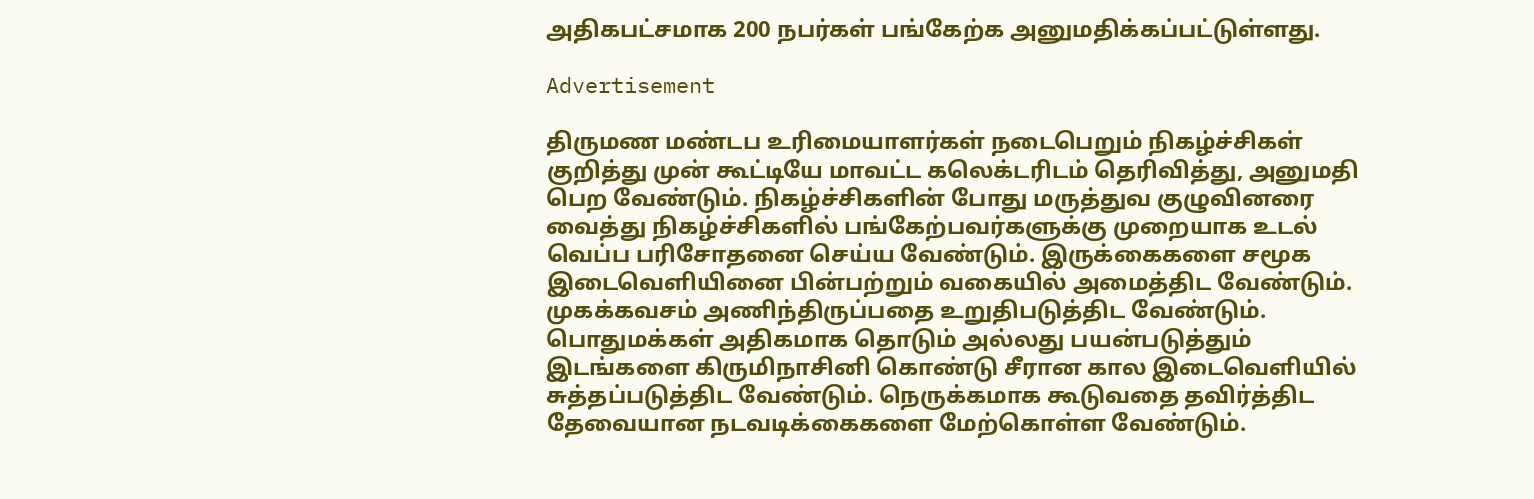அதிகபட்சமாக 200 நபர்கள் பங்கேற்க அனுமதிக்கப்பட்டுள்ளது.

Advertisement

திருமண மண்டப உரிமையாளர்கள் நடைபெறும் நிகழ்ச்சிகள் குறித்து முன் கூட்டியே மாவட்ட கலெக்டரிடம் தெரிவித்து, அனுமதி பெற வேண்டும். நிகழ்ச்சிகளின் போது மருத்துவ குழுவினரை வைத்து நிகழ்ச்சிகளில் பங்கேற்பவர்களுக்கு முறையாக உடல் வெப்ப பரிசோதனை செய்ய வேண்டும். இருக்கைகளை சமூக இடைவெளியினை பின்பற்றும் வகையில் அமைத்திட வேண்டும். முகக்கவசம் அணிந்திருப்பதை உறுதிபடுத்திட வேண்டும். பொதுமக்கள் அதிகமாக தொடும் அல்லது பயன்படுத்தும் இடங்களை கிருமிநாசினி கொண்டு சீரான கால இடைவெளியில் சுத்தப்படுத்திட வேண்டும். நெருக்கமாக கூடுவதை தவிர்த்திட தேவையான நடவடிக்கைகளை மேற்கொள்ள வேண்டும்.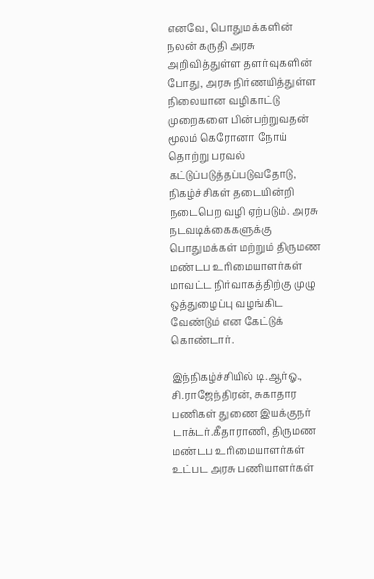எனவே, பொதுமக்களின் நலன் கருதி அரசு அறிவித்துள்ள தளர்வுகளின் போது, அரசு நிர்ணயித்துள்ள நிலையான வழிகாட்டு முறைகளை பின்பற்றுவதன் மூலம் கெரோனா நோய் தொற்று பரவல் கட்டுப்படுத்தப்படுவதோடு, நிகழ்ச்சிகள் தடையின்றி நடைபெற வழி ஏற்படும். அரசு நடவடிக்கைகளுக்கு பொதுமக்கள் மற்றும் திருமண மண்டப உரிமையாளர்கள் மாவட்ட நிர்வாகத்திற்கு முழு ஒத்துழைப்பு வழங்கிட வேண்டும் என கேட்டுக் கொண்டார்.

இந்நிகழ்ச்சியில் டி.ஆர்ஓ., சி.ராஜேந்திரன், சுகாதார பணிகள் துணை இயக்குநர் டாக்டர்.கீதாராணி, திருமண மண்டப உரிமையாளர்கள் உட்பட அரசு பணியாளர்கள்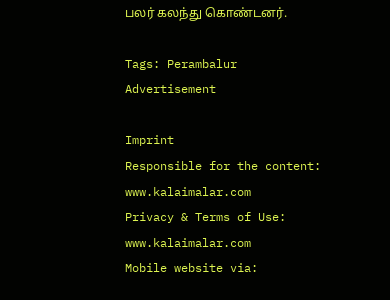பலர் கலந்து கொண்டனர்.

Tags: Perambalur
Advertisement

Imprint
Responsible for the content:
www.kalaimalar.com
Privacy & Terms of Use:
www.kalaimalar.com
Mobile website via: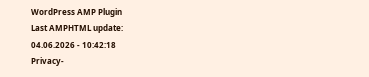WordPress AMP Plugin
Last AMPHTML update:
04.06.2026 - 10:42:18
Privacy-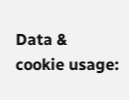Data & cookie usage: